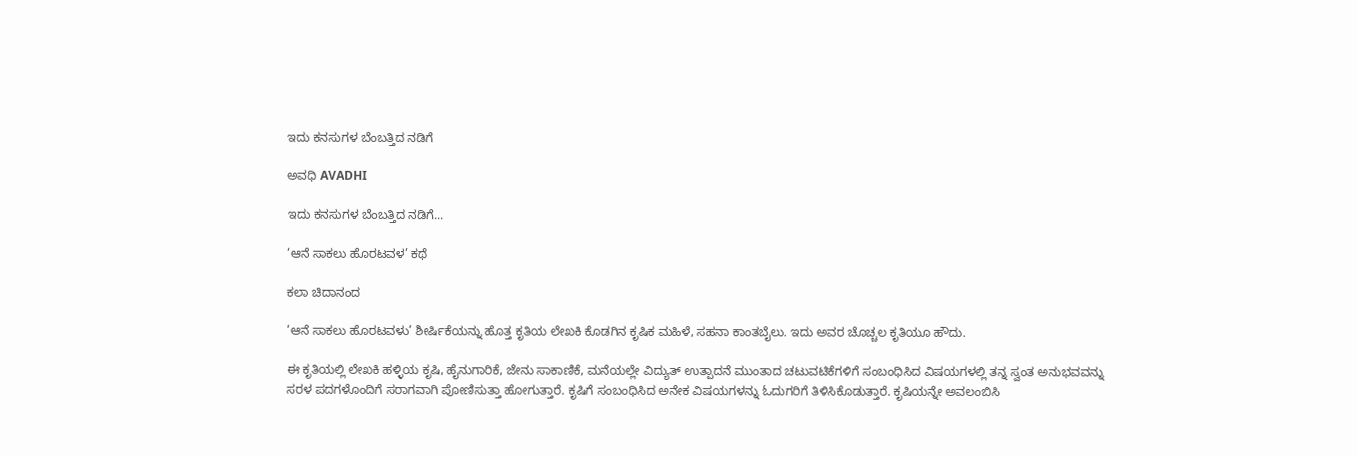ಇದು ಕನಸುಗಳ ಬೆಂಬತ್ತಿದ ನಡಿಗೆ‍

ಅವಧಿ AVADHI

ಇದು ಕನಸುಗಳ ಬೆಂಬತ್ತಿದ ನಡಿಗೆ...

‘ಆನೆ ಸಾಕಲು ಹೊರಟವಳ’ ಕಥೆ

ಕಲಾ ಚಿದಾನಂದ

‘ಆನೆ ಸಾಕಲು ಹೊರಟವಳು’ ಶೀರ್ಷಿಕೆಯನ್ನು ಹೊತ್ತ ಕೃತಿಯ ಲೇಖಕಿ ಕೊಡಗಿನ ಕೃಷಿಕ ಮಹಿಳೆ, ಸಹನಾ ಕಾಂತಬೈಲು. ಇದು ಅವರ ಚೊಚ್ಚಲ ಕೃತಿಯೂ ಹೌದು.

ಈ ಕೃತಿಯಲ್ಲಿ ಲೇಖಕಿ ಹಳ್ಳಿಯ ಕೃಷಿ, ಹೈನುಗಾರಿಕೆ, ಜೇನು ಸಾಕಾಣಿಕೆ, ಮನೆಯಲ್ಲೇ ವಿದ್ಯುತ್ ಉತ್ಪಾದನೆ ಮುಂತಾದ ಚಟುವಟಿಕೆಗಳಿಗೆ ಸಂಬಂಧಿಸಿದ ವಿಷಯಗಳಲ್ಲಿ ತನ್ನ ಸ್ವಂತ ಅನುಭವವನ್ನು  ಸರಳ ಪದಗಳೊಂದಿಗೆ ಸರಾಗವಾಗಿ ಪೋಣಿಸುತ್ತಾ ಹೋಗುತ್ತಾರೆ. ಕೃಷಿಗೆ ಸಂಬಂಧಿಸಿದ ಅನೇಕ ವಿಷಯಗಳನ್ನು ಓದುಗರಿಗೆ ತಿಳಿಸಿಕೊಡುತ್ತಾರೆ. ಕೃಷಿಯನ್ನೇ ಅವಲಂಬಿಸಿ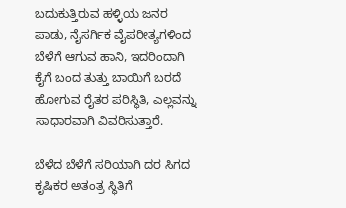ಬದುಕುತ್ತಿರುವ ಹಳ್ಳಿಯ ಜನರ ಪಾಡು, ನೈಸರ್ಗಿಕ ವೈಪರೀತ್ಯಗಳಿಂದ ಬೆಳೆಗೆ ಆಗುವ ಹಾನಿ, ಇದರಿಂದಾಗಿ ಕೈಗೆ ಬಂದ ತುತ್ತು ಬಾಯಿಗೆ ಬರದೆ ಹೋಗುವ ರೈತರ ಪರಿಸ್ಥಿತಿ, ಎಲ್ಲವನ್ನು ಸಾಧಾರವಾಗಿ ವಿವರಿಸುತ್ತಾರೆ.

ಬೆಳೆದ ಬೆಳೆಗೆ ಸರಿಯಾಗಿ ದರ ಸಿಗದ  ಕೃಷಿಕರ ಅತಂತ್ರ ಸ್ಥಿತಿಗೆ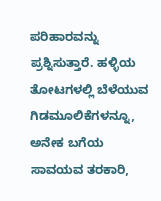ಪರಿಹಾರವನ್ನು ಪ್ರಶ್ನಿಸುತ್ತಾರೆ. ಹಳ್ಳಿಯ ತೋಟಗಳಲ್ಲಿ ಬೆಳೆಯುವ ಗಿಡಮೂಲಿಕೆಗಳನ್ನೂ, ಅನೇಕ ಬಗೆಯ ಸಾವಯವ ತರಕಾರಿ,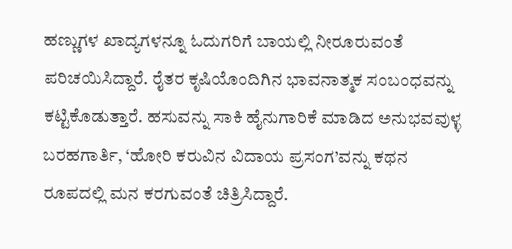ಹಣ್ಣುಗಳ ಖಾದ್ಯಗಳನ್ನೂ ಓದುಗರಿಗೆ ಬಾಯಲ್ಲಿ ನೀರೂರುವಂತೆ ಪರಿಚಯಿಸಿದ್ದಾರೆ. ರೈತರ ಕೃಷಿಯೊಂದಿಗಿನ ಭಾವನಾತ್ಮಕ ಸಂಬಂಧವನ್ನು ಕಟ್ಟಿಕೊಡುತ್ತಾರೆ. ಹಸುವನ್ನು ಸಾಕಿ ಹೈನುಗಾರಿಕೆ ಮಾಡಿದ ಅನುಭವವುಳ್ಳ ಬರಹಗಾರ್ತಿ, ‘ಹೋರಿ ಕರುವಿನ ವಿದಾಯ ಪ್ರಸಂಗ’ವನ್ನು ಕಥನ ರೂಪದಲ್ಲಿ ಮನ ಕರಗುವಂತೆ ಚಿತ್ರಿಸಿದ್ದಾರೆ.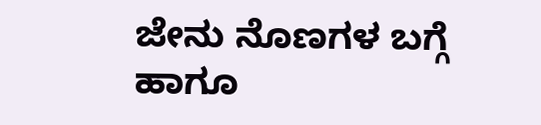ಜೇನು ನೊಣಗಳ ಬಗ್ಗೆ ಹಾಗೂ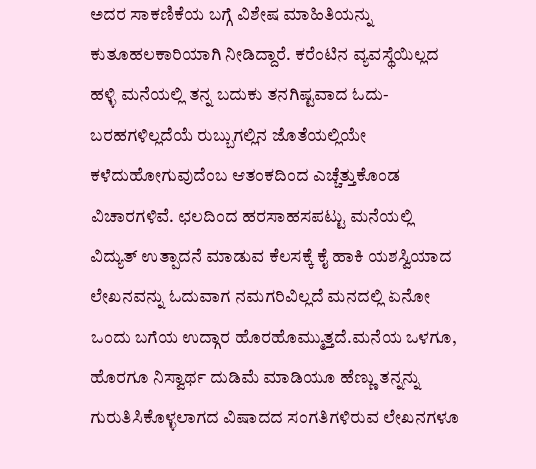ಅದರ ಸಾಕಣಿಕೆಯ ಬಗ್ಗೆ ವಿಶೇಷ ಮಾಹಿತಿಯನ್ನು ಕುತೂಹಲಕಾರಿಯಾಗಿ ನೀಡಿದ್ದಾರೆ. ಕರೆಂಟಿನ ವ್ಯವಸ್ಥೆಯಿಲ್ಲದ ಹಳ್ಳಿ ಮನೆಯಲ್ಲಿ ತನ್ನ ಬದುಕು ತನಗಿಷ್ಟವಾದ ಓದು-ಬರಹಗಳಿಲ್ಲದೆಯೆ ರುಬ್ಬುಗಲ್ಲಿನ ಜೊತೆಯಲ್ಲಿಯೇ ಕಳೆದುಹೋಗುವುದೆಂಬ ಆತಂಕದಿಂದ ಎಚ್ಚೆತ್ತುಕೊಂಡ ವಿಚಾರಗಳಿವೆ. ಛಲದಿಂದ ಹರಸಾಹಸಪಟ್ಟು ಮನೆಯಲ್ಲಿ ವಿದ್ಯುತ್ ಉತ್ಪಾದನೆ ಮಾಡುವ ಕೆಲಸಕ್ಕೆ ಕೈ ಹಾಕಿ ಯಶಸ್ವಿಯಾದ ಲೇಖನವನ್ನು ಓದುವಾಗ ನಮಗರಿವಿಲ್ಲದೆ ಮನದಲ್ಲಿ ಏನೋ ಒಂದು ಬಗೆಯ ಉದ್ಗಾರ ಹೊರಹೊಮ್ಮುತ್ತದೆ.ಮನೆಯ ಒಳಗೂ, ಹೊರಗೂ ನಿಸ್ವಾರ್ಥ ದುಡಿಮೆ ಮಾಡಿಯೂ ಹೆಣ್ಣು ತನ್ನನ್ನು ಗುರುತಿಸಿಕೊಳ್ಳಲಾಗದ ವಿಷಾದದ ಸಂಗತಿಗಳಿರುವ ಲೇಖನಗಳೂ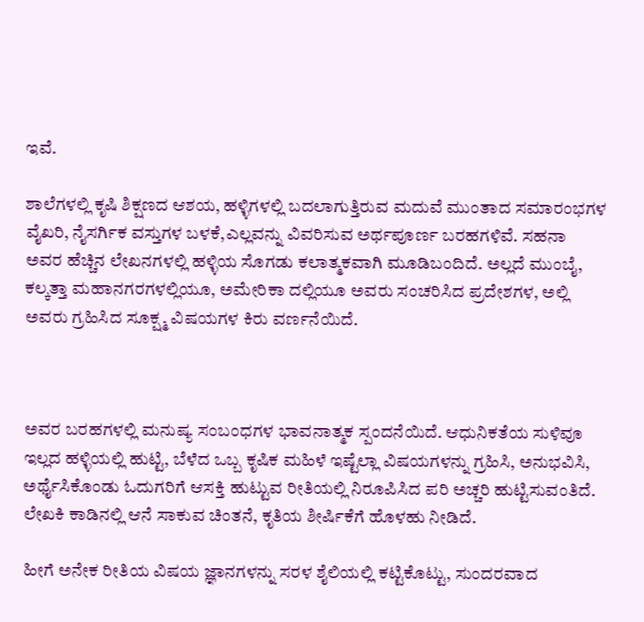ಇವೆ.

ಶಾಲೆಗಳಲ್ಲಿ ಕೃಷಿ ಶಿಕ್ಷಣದ ಆಶಯ, ಹಳ್ಳಿಗಳಲ್ಲಿ ಬದಲಾಗುತ್ತಿರುವ ಮದುವೆ ಮುಂತಾದ ಸಮಾರಂಭಗಳ ವೈಖರಿ, ನೈಸರ್ಗಿಕ ವಸ್ತುಗಳ ಬಳಕೆ,ಎಲ್ಲವನ್ನು ವಿವರಿಸುವ ಅರ್ಥಪೂರ್ಣ ಬರಹಗಳಿವೆ. ಸಹನಾ ಅವರ ಹೆಚ್ಚಿನ ಲೇಖನಗಳಲ್ಲಿ ಹಳ್ಳಿಯ ಸೊಗಡು ಕಲಾತ್ಮಕವಾಗಿ ಮೂಡಿಬಂದಿದೆ. ಅಲ್ಲದೆ ಮುಂಬೈ, ಕಲ್ಕತ್ತಾ ಮಹಾನಗರಗಳಲ್ಲಿಯೂ, ಅಮೇರಿಕಾ ದಲ್ಲಿಯೂ ಅವರು ಸಂಚರಿಸಿದ ಪ್ರದೇಶಗಳ, ಅಲ್ಲಿ ಅವರು ಗ್ರಹಿಸಿದ ಸೂಕ್ಷ್ಮ ವಿಷಯಗಳ ಕಿರು ವರ್ಣನೆಯಿದೆ.



ಅವರ ಬರಹಗಳಲ್ಲಿ ಮನುಷ್ಯ ಸಂಬಂಧಗಳ ಭಾವನಾತ್ಮಕ ಸ್ಪಂದನೆಯಿದೆ. ಆಧುನಿಕತೆಯ ಸುಳಿವೂ ಇಲ್ಲದ ಹಳ್ಳಿಯಲ್ಲಿ ಹುಟ್ಟಿ, ಬೆಳೆದ ಒಬ್ಬ ಕೃಷಿಕ ಮಹಿಳೆ ಇಷ್ಟೆಲ್ಲಾ ವಿಷಯಗಳನ್ನು ಗ್ರಹಿಸಿ, ಅನುಭವಿಸಿ, ಅರ್ಥೈಸಿಕೊಂಡು ಓದುಗರಿಗೆ ಆಸಕ್ತಿ ಹುಟ್ಟುವ ರೀತಿಯಲ್ಲಿ ನಿರೂಪಿಸಿದ ಪರಿ ಅಚ್ಚರಿ ಹುಟ್ಟಿಸುವಂತಿದೆ. ಲೇಖಕಿ ಕಾಡಿನಲ್ಲಿ ಆನೆ ಸಾಕುವ ಚಿಂತನೆ, ಕೃತಿಯ ಶೀರ್ಷಿಕೆಗೆ ಹೊಳಹು ನೀಡಿದೆ.

ಹೀಗೆ ಅನೇಕ ರೀತಿಯ ವಿಷಯ ಜ್ಞಾನಗಳನ್ನು ಸರಳ ಶೈಲಿಯಲ್ಲಿ ಕಟ್ಟಿಕೊಟ್ಟು, ಸುಂದರವಾದ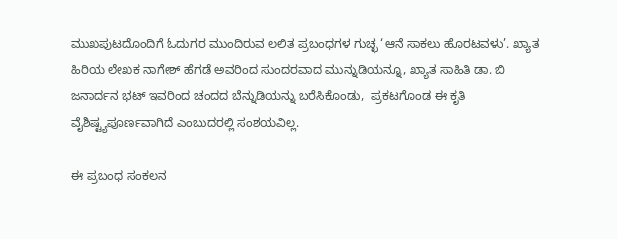ಮುಖಪುಟದೊಂದಿಗೆ ಓದುಗರ ಮುಂದಿರುವ ಲಲಿತ ಪ್ರಬಂಧಗಳ ಗುಚ್ಛ ‘ಆನೆ ಸಾಕಲು ಹೊರಟವಳು’. ಖ್ಯಾತ ಹಿರಿಯ ಲೇಖಕ ನಾಗೇಶ್ ಹೆಗಡೆ ಅವರಿಂದ ಸುಂದರವಾದ ಮುನ್ನುಡಿಯನ್ನೂ, ಖ್ಯಾತ ಸಾಹಿತಿ ಡಾ. ಬಿ ಜನಾರ್ದನ ಭಟ್ ಇವರಿಂದ ಚಂದದ ಬೆನ್ನುಡಿಯನ್ನು ಬರೆಸಿಕೊಂಡು,  ಪ್ರಕಟಗೊಂಡ ಈ ಕೃತಿ ವೈಶಿಷ್ಟ್ಯಪೂರ್ಣವಾಗಿದೆ ಎಂಬುದರಲ್ಲಿ ಸಂಶಯವಿಲ್ಲ.

ಈ ಪ್ರಬಂಧ ಸಂಕಲನ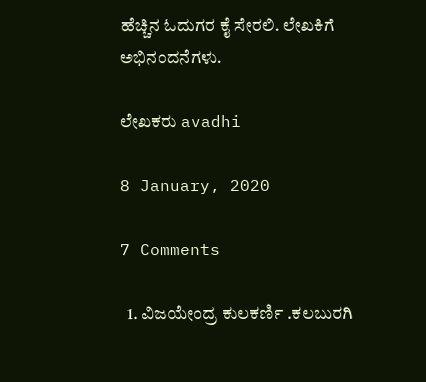ಹೆಚ್ಚಿನ ಓದುಗರ ಕೈ ಸೇರಲಿ. ಲೇಖಕಿಗೆ ಅಭಿನಂದನೆಗಳು.

ಲೇಖಕರು avadhi

8 January, 2020

7 Comments

  1. ವಿಜಯೇಂದ್ರ ಕುಲಕರ್ಣಿ .ಕಲಬುರಗಿ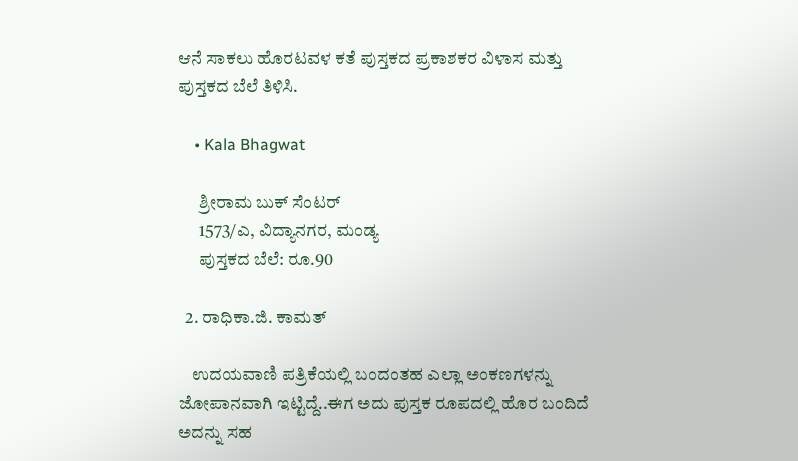ಆನೆ ಸಾಕಲು ಹೊರಟವಳ ಕತೆ ಪುಸ್ತಕದ ಪ್ರಕಾಶಕರ ವಿಳಾಸ ಮತ್ತು ಪುಸ್ತಕದ ಬೆಲೆ ತಿಳಿಸಿ.

    • Kala Bhagwat

      ಶ್ರೀರಾಮ ಬುಕ್ ಸೆಂಟರ್
      1573/ಎ, ವಿದ್ಯಾನಗರ, ಮಂಡ್ಯ
      ಪುಸ್ತಕದ ಬೆಲೆ: ರೂ.90

  2. ರಾಧಿಕಾ.ಜಿ. ಕಾಮತ್

    ಉದಯವಾಣಿ ಪತ್ರಿಕೆಯಲ್ಲಿ ಬಂದಂತಹ ಎಲ್ಲಾ ಅಂಕಣಗಳನ್ನು ಜೋಪಾನವಾಗಿ ಇಟ್ಟಿದ್ದೆ..ಈಗ ಅದು ಪುಸ್ತಕ ರೂಪದಲ್ಲಿ ಹೊರ ಬಂದಿದೆ ಅದನ್ನು ಸಹ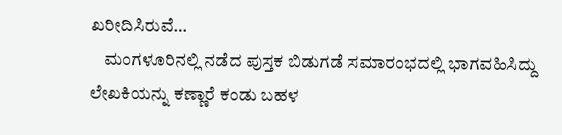ಖರೀದಿಸಿರುವೆ…
    ಮಂಗಳೂರಿನಲ್ಲಿ ನಡೆದ ಪುಸ್ತಕ ಬಿಡುಗಡೆ ಸಮಾರಂಭದಲ್ಲಿ ಭಾಗವಹಿಸಿದ್ದು ಲೇಖಕಿಯನ್ನು ಕಣ್ಣಾರೆ ಕಂಡು ಬಹಳ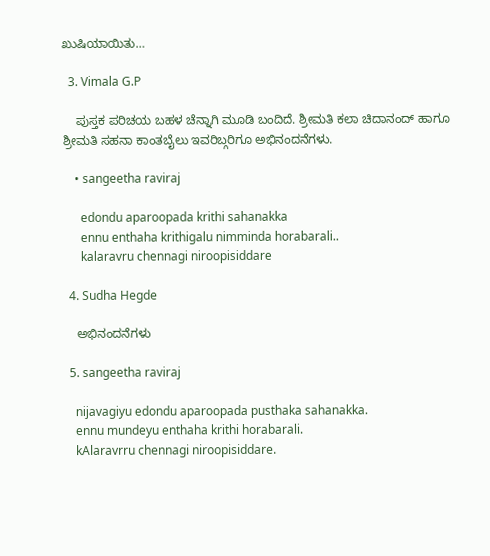ಖುಷಿಯಾಯಿತು…

  3. Vimala G.P

    ಪುಸ್ತಕ ಪರಿಚಯ ಬಹಳ ಚೆನ್ನಾಗಿ ಮೂಡಿ ಬಂದಿದೆ. ಶ್ರೀಮತಿ ಕಲಾ ಚಿದಾನಂದ್ ಹಾಗೂ ಶ್ರೀಮತಿ ಸಹನಾ ಕಾಂತಬೈಲು ಇವರಿಬ್ಗರಿಗೂ ಅಭಿನಂದನೆಗಳು.

    • sangeetha raviraj

      edondu aparoopada krithi sahanakka
      ennu enthaha krithigalu nimminda horabarali..
      kalaravru chennagi niroopisiddare

  4. Sudha Hegde

    ಅಭಿನಂದನೆಗಳು

  5. sangeetha raviraj

    nijavagiyu edondu aparoopada pusthaka sahanakka.
    ennu mundeyu enthaha krithi horabarali.
    kAlaravrru chennagi niroopisiddare.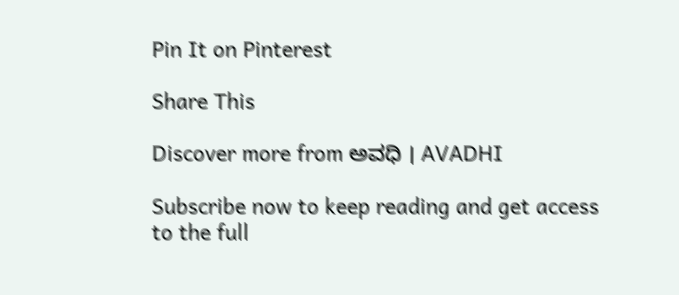Pin It on Pinterest

Share This

Discover more from ಅವಧಿ । AVADHI

Subscribe now to keep reading and get access to the full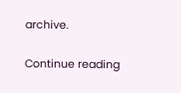archive.

Continue reading